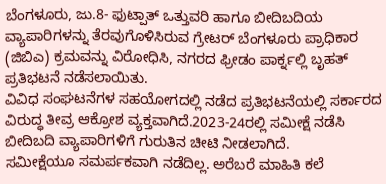ಬೆಂಗಳೂರು, ಜು.8- ಫುಟ್ಪಾತ್ ಒತ್ತುವರಿ ಹಾಗೂ ಬೀದಿಬದಿಯ ವ್ಯಾಪಾರಿಗಳನ್ನು ತೆರವುಗೊಳಿಸಿರುವ ಗ್ರೇಟರ್ ಬೆಂಗಳೂರು ಪ್ರಾಧಿಕಾರ (ಜಿಬಿಎ) ಕ್ರಮವನ್ನು ವಿರೋಧಿಸಿ, ನಗರದ ಫ್ರೀಡಂ ಪಾರ್ಕ್ನಲ್ಲಿ ಬೃಹತ್ ಪ್ರತಿಭಟನೆ ನಡೆಸಲಾಯಿತು.
ವಿವಿಧ ಸಂಘಟನೆಗಳ ಸಹಯೋಗದಲ್ಲಿ ನಡೆದ ಪ್ರತಿಭಟನೆಯಲ್ಲಿ ಸರ್ಕಾರದ ವಿರುದ್ಧ ತೀವ್ರ ಆಕ್ರೋಶ ವ್ಯಕ್ತವಾಗಿದೆ.2023-24ರಲ್ಲಿ ಸಮೀಕ್ಷೆ ನಡೆಸಿ ಬೀದಿಬದಿ ವ್ಯಾಪಾರಿಗಳಿಗೆ ಗುರುತಿನ ಚೀಟಿ ನೀಡಲಾಗಿದೆ.
ಸಮೀಕ್ಷೆಯೂ ಸಮರ್ಪಕವಾಗಿ ನಡೆದಿಲ್ಲ. ಅರೆಬರೆ ಮಾಹಿತಿ ಕಲೆ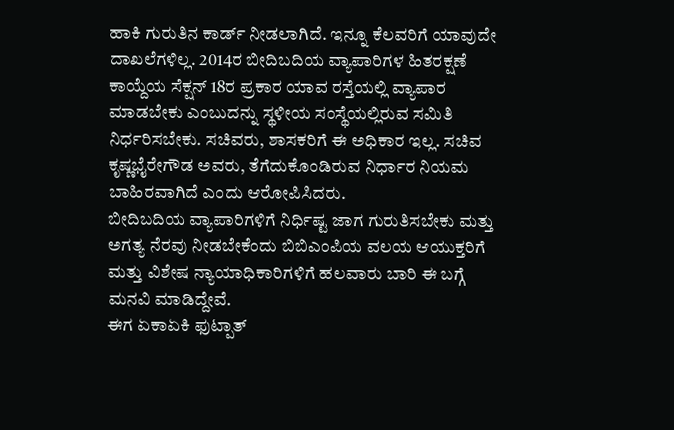ಹಾಕಿ ಗುರುತಿನ ಕಾರ್ಡ್ ನೀಡಲಾಗಿದೆ. ಇನ್ನೂ ಕೆಲವರಿಗೆ ಯಾವುದೇ ದಾಖಲೆಗಳಿಲ್ಲ. 2014ರ ಬೀದಿಬದಿಯ ವ್ಯಾಪಾರಿಗಳ ಹಿತರಕ್ಷಣೆ ಕಾಯ್ದೆಯ ಸೆಕ್ಷನ್ 18ರ ಪ್ರಕಾರ ಯಾವ ರಸ್ತೆಯಲ್ಲಿ ವ್ಯಾಪಾರ ಮಾಡಬೇಕು ಎಂಬುದನ್ನು ಸ್ಥಳೀಯ ಸಂಸ್ಥೆಯಲ್ಲಿರುವ ಸಮಿತಿ ನಿರ್ಧರಿಸಬೇಕು. ಸಚಿವರು, ಶಾಸಕರಿಗೆ ಈ ಅಧಿಕಾರ ಇಲ್ಲ. ಸಚಿವ ಕೃಷ್ಣಭೈರೇಗೌಡ ಅವರು, ತೆಗೆದುಕೊಂಡಿರುವ ನಿರ್ಧಾರ ನಿಯಮ ಬಾಹಿರವಾಗಿದೆ ಎಂದು ಆರೋಪಿಸಿದರು.
ಬೀದಿಬದಿಯ ವ್ಯಾಪಾರಿಗಳಿಗೆ ನಿರ್ಧಿಷ್ಟ ಜಾಗ ಗುರುತಿಸಬೇಕು ಮತ್ತು ಅಗತ್ಯ ನೆರವು ನೀಡಬೇಕೆಂದು ಬಿಬಿಎಂಪಿಯ ವಲಯ ಆಯುಕ್ತರಿಗೆ ಮತ್ತು ವಿಶೇಷ ನ್ಯಾಯಾಧಿಕಾರಿಗಳಿಗೆ ಹಲವಾರು ಬಾರಿ ಈ ಬಗ್ಗೆ ಮನವಿ ಮಾಡಿದ್ದೇವೆ.
ಈಗ ಏಕಾಏಕಿ ಫುಟ್ಪಾತ್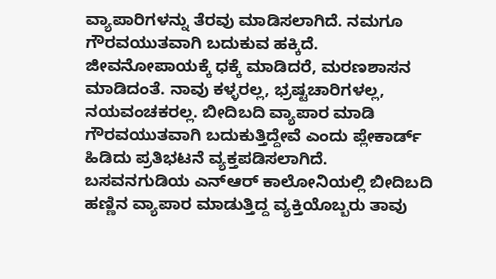ವ್ಯಾಪಾರಿಗಳನ್ನು ತೆರವು ಮಾಡಿಸಲಾಗಿದೆ. ನಮಗೂ ಗೌರವಯುತವಾಗಿ ಬದುಕುವ ಹಕ್ಕಿದೆ. ಜೀವನೋಪಾಯಕ್ಕೆ ಧಕ್ಕೆ ಮಾಡಿದರೆ, ಮರಣಶಾಸನ ಮಾಡಿದಂತೆ. ನಾವು ಕಳ್ಳರಲ್ಲ, ಭ್ರಷ್ಟಚಾರಿಗಳಲ್ಲ, ನಯವಂಚಕರಲ್ಲ. ಬೀದಿಬದಿ ವ್ಯಾಪಾರ ಮಾಡಿ ಗೌರವಯುತವಾಗಿ ಬದುಕುತ್ತಿದ್ದೇವೆ ಎಂದು ಪ್ಲೇಕಾರ್ಡ್ ಹಿಡಿದು ಪ್ರತಿಭಟನೆ ವ್ಯಕ್ತಪಡಿಸಲಾಗಿದೆ.
ಬಸವನಗುಡಿಯ ಎನ್ಆರ್ ಕಾಲೋನಿಯಲ್ಲಿ ಬೀದಿಬದಿ ಹಣ್ಣಿನ ವ್ಯಾಪಾರ ಮಾಡುತ್ತಿದ್ದ ವ್ಯಕ್ತಿಯೊಬ್ಬರು ತಾವು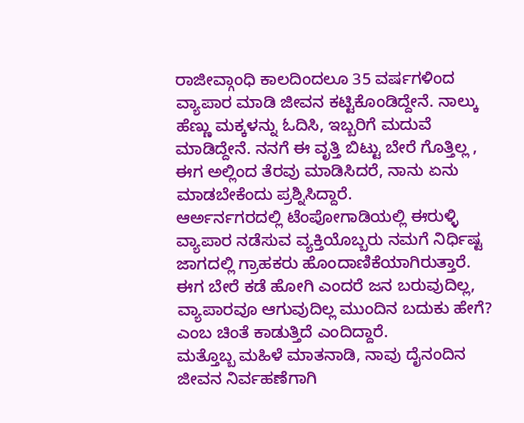ರಾಜೀವ್ಗಾಂಧಿ ಕಾಲದಿಂದಲೂ 35 ವರ್ಷಗಳಿಂದ ವ್ಯಾಪಾರ ಮಾಡಿ ಜೀವನ ಕಟ್ಟಿಕೊಂಡಿದ್ದೇನೆ. ನಾಲ್ಕು ಹೆಣ್ಣು ಮಕ್ಕಳನ್ನು ಓದಿಸಿ, ಇಬ್ಬರಿಗೆ ಮದುವೆ ಮಾಡಿದ್ದೇನೆ. ನನಗೆ ಈ ವೃತ್ತಿ ಬಿಟ್ಟು ಬೇರೆ ಗೊತ್ತಿಲ್ಲ , ಈಗ ಅಲ್ಲಿಂದ ತೆರವು ಮಾಡಿಸಿದರೆ, ನಾನು ಏನು ಮಾಡಬೇಕೆಂದು ಪ್ರಶ್ನಿಸಿದ್ದಾರೆ.
ಆರ್ಅರ್ನಗರದಲ್ಲಿ ಟೆಂಪೋಗಾಡಿಯಲ್ಲಿ ಈರುಳ್ಳಿ ವ್ಯಾಪಾರ ನಡೆಸುವ ವ್ಯಕ್ತಿಯೊಬ್ಬರು ನಮಗೆ ನಿರ್ಧಿಷ್ಟ ಜಾಗದಲ್ಲಿ ಗ್ರಾಹಕರು ಹೊಂದಾಣಿಕೆಯಾಗಿರುತ್ತಾರೆ. ಈಗ ಬೇರೆ ಕಡೆ ಹೋಗಿ ಎಂದರೆ ಜನ ಬರುವುದಿಲ್ಲ, ವ್ಯಾಪಾರವೂ ಆಗುವುದಿಲ್ಲ ಮುಂದಿನ ಬದುಕು ಹೇಗೆ? ಎಂಬ ಚಿಂತೆ ಕಾಡುತ್ತಿದೆ ಎಂದಿದ್ದಾರೆ.
ಮತ್ತೊಬ್ಬ ಮಹಿಳೆ ಮಾತನಾಡಿ, ನಾವು ದೈನಂದಿನ ಜೀವನ ನಿರ್ವಹಣೆಗಾಗಿ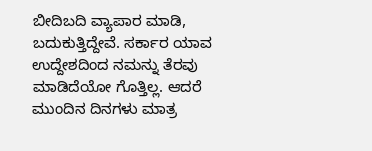ಬೀದಿಬದಿ ವ್ಯಾಪಾರ ಮಾಡಿ, ಬದುಕುತ್ತಿದ್ದೇವೆ. ಸರ್ಕಾರ ಯಾವ ಉದ್ದೇಶದಿಂದ ನಮನ್ನು ತೆರವು ಮಾಡಿದೆಯೋ ಗೊತ್ತಿಲ್ಲ. ಆದರೆ ಮುಂದಿನ ದಿನಗಳು ಮಾತ್ರ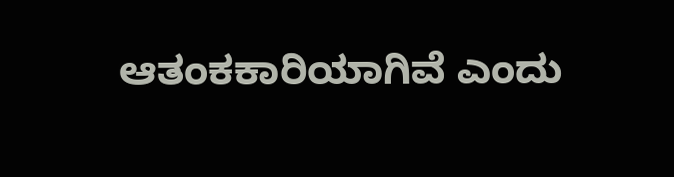ಆತಂಕಕಾರಿಯಾಗಿವೆ ಎಂದು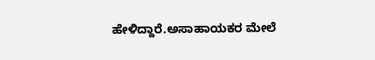ಹೇಳಿದ್ದಾರೆ.ಅಸಾಹಾಯಕರ ಮೇಲೆ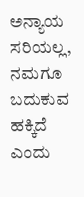ಅನ್ಯಾಯ ಸರಿಯಲ್ಲ, ನಮಗೂ ಬದುಕುವ ಹಕ್ಕಿದೆ ಎಂದು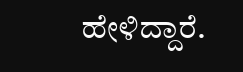ಹೇಳಿದ್ದಾರೆ.